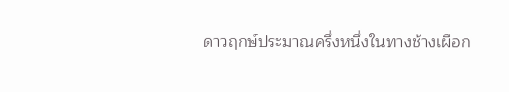ดาวฤกษ์ประมาณครึ่งหนึ่งในทางช้างเผือก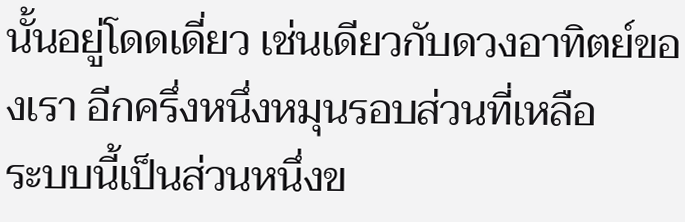นั้นอยู่โดดเดี่ยว เช่นเดียวกับดวงอาทิตย์ของเรา อีกครึ่งหนึ่งหมุนรอบส่วนที่เหลือ
ระบบนี้เป็นส่วนหนึ่งข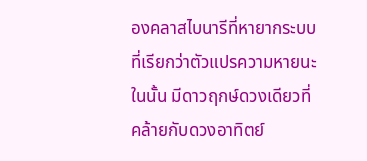องคลาสไบนารีที่หายากระบบที่เรียกว่าตัวแปรความหายนะ ในนั้น มีดาวฤกษ์ดวงเดียวที่คล้ายกับดวงอาทิตย์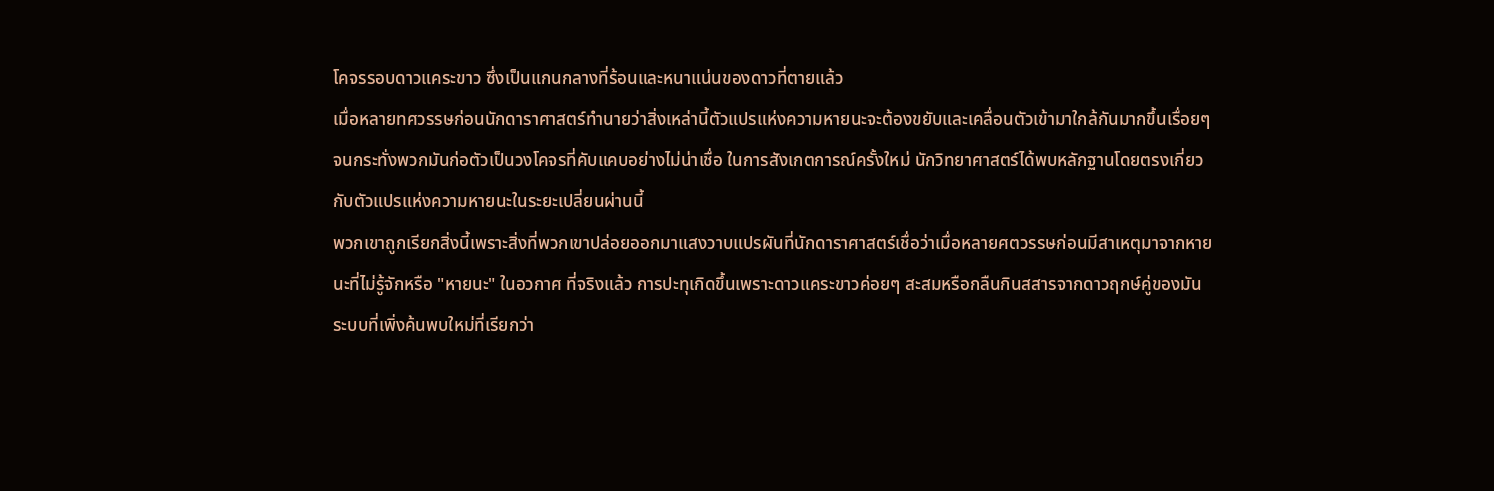โคจรรอบดาวแคระขาว ซึ่งเป็นแกนกลางที่ร้อนและหนาแน่นของดาวที่ตายแล้ว
เมื่อหลายทศวรรษก่อนนักดาราศาสตร์ทำนายว่าสิ่งเหล่านี้ตัวแปรแห่งความหายนะจะต้องขยับและเคลื่อนตัวเข้ามาใกล้กันมากขึ้นเรื่อยๆ จนกระทั่งพวกมันก่อตัวเป็นวงโคจรที่คับแคบอย่างไม่น่าเชื่อ ในการสังเกตการณ์ครั้งใหม่ นักวิทยาศาสตร์ได้พบหลักฐานโดยตรงเกี่ยวกับตัวแปรแห่งความหายนะในระยะเปลี่ยนผ่านนี้
พวกเขาถูกเรียกสิ่งนี้เพราะสิ่งที่พวกเขาปล่อยออกมาแสงวาบแปรผันที่นักดาราศาสตร์เชื่อว่าเมื่อหลายศตวรรษก่อนมีสาเหตุมาจากหายนะที่ไม่รู้จักหรือ "หายนะ" ในอวกาศ ที่จริงแล้ว การปะทุเกิดขึ้นเพราะดาวแคระขาวค่อยๆ สะสมหรือกลืนกินสสารจากดาวฤกษ์คู่ของมัน
ระบบที่เพิ่งค้นพบใหม่ที่เรียกว่า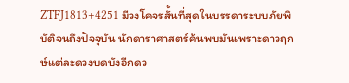ZTFJ1813+4251 มีวงโคจรสั้นที่สุดในบรรดาระบบภัยพิบัติจนถึงปัจจุบัน นักดาราศาสตร์ค้นพบมันเพราะดาวฤกษ์แต่ละดวงบดบังอีกดว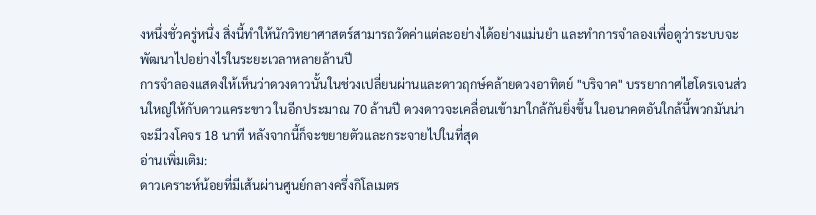งหนึ่งชั่วครู่หนึ่ง สิ่งนี้ทำให้นักวิทยาศาสตร์สามารถวัดค่าแต่ละอย่างได้อย่างแม่นยำ และทำการจำลองเพื่อดูว่าระบบจะพัฒนาไปอย่างไรในระยะเวลาหลายล้านปี
การจำลองแสดงให้เห็นว่าดวงดาวนั้นในช่วงเปลี่ยนผ่านและดาวฤกษ์คล้ายดวงอาทิตย์ "บริจาค" บรรยากาศไฮโดรเจนส่วนใหญ่ให้กับดาวแคระขาว ในอีกประมาณ 70 ล้านปี ดวงดาวจะเคลื่อนเข้ามาใกล้กันยิ่งขึ้น ในอนาคตอันใกล้นี้พวกมันน่าจะมีวงโคจร 18 นาที หลังจากนี้ก็จะขยายตัวและกระจายไปในที่สุด
อ่านเพิ่มเติม:
ดาวเคราะห์น้อยที่มีเส้นผ่านศูนย์กลางครึ่งกิโลเมตร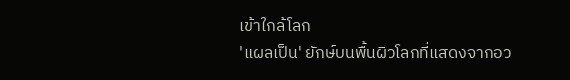เข้าใกล้โลก
'แผลเป็น' ยักษ์บนพื้นผิวโลกที่แสดงจากอว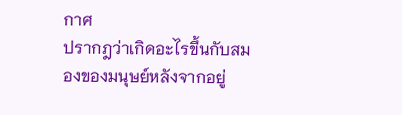กาศ
ปรากฎว่าเกิดอะไรขึ้นกับสมองของมนุษย์หลังจากอยู่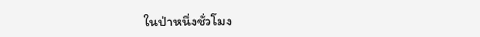ในป่าหนึ่งชั่วโมง